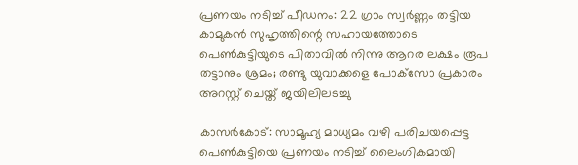പ്രണയം നടിച്ച് പീഡനം: 22 ഗ്രാം സ്വര്‍ണ്ണം തട്ടിയ കാമുകന്‍ സുഹൃത്തിന്റെ സഹായത്തോടെ പെണ്‍കുട്ടിയുടെ പിതാവില്‍ നിന്നു ആറര ലക്ഷം രൂപ തട്ടാനും ശ്രമം; രണ്ടു യുവാക്കളെ പോക്‌സോ പ്രകാരം അറസ്റ്റ് ചെയ്ത് ജയിലിലടച്ചു

കാസര്‍കോട്: സാമൂഹ്യ മാധ്യമം വഴി പരിചയപ്പെട്ട പെണ്‍കുട്ടിയെ പ്രണയം നടിച്ച് ലൈംഗികമായി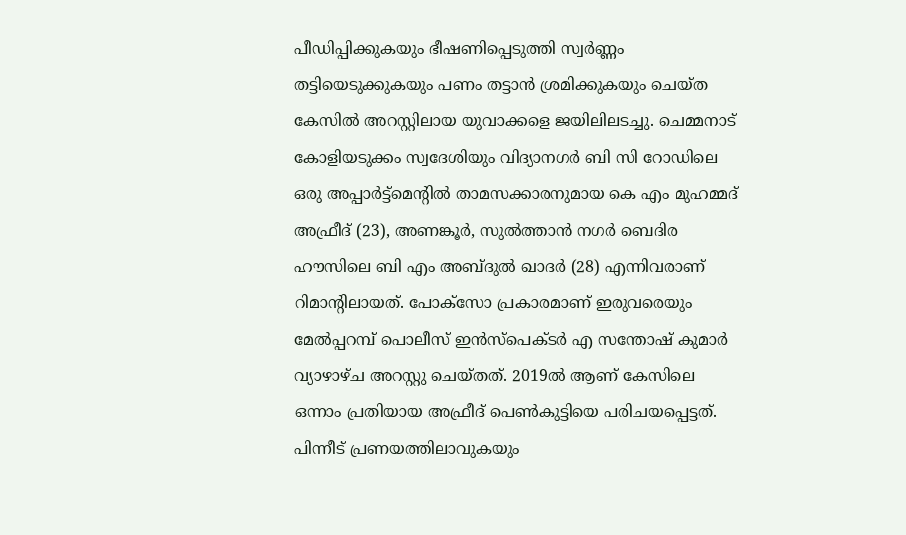പീഡിപ്പിക്കുകയും ഭീഷണിപ്പെടുത്തി സ്വര്‍ണ്ണം തട്ടിയെടുക്കുകയും പണം തട്ടാന്‍ ശ്രമിക്കുകയും ചെയ്ത കേസില്‍ അറസ്റ്റിലായ യുവാക്കളെ ജയിലിലടച്ചു. ചെമ്മനാട് കോളിയടുക്കം സ്വദേശിയും വിദ്യാനഗര്‍ ബി സി റോഡിലെ ഒരു അപ്പാര്‍ട്ട്‌മെന്റില്‍ താമസക്കാരനുമായ കെ എം മുഹമ്മദ് അഫ്രീദ് (23), അണങ്കൂര്‍, സുല്‍ത്താന്‍ നഗര്‍ ബെദിര ഹൗസിലെ ബി എം അബ്ദുല്‍ ഖാദര്‍ (28) എന്നിവരാണ് റിമാന്റിലായത്. പോക്‌സോ പ്രകാരമാണ് ഇരുവരെയും മേല്‍പ്പറമ്പ് പൊലീസ് ഇന്‍സ്‌പെക്ടര്‍ എ സന്തോഷ് കുമാര്‍ വ്യാഴാഴ്ച അറസ്റ്റു ചെയ്തത്. 2019ല്‍ ആണ് കേസിലെ ഒന്നാം പ്രതിയായ അഫ്രീദ് പെണ്‍കുട്ടിയെ പരിചയപ്പെട്ടത്. പിന്നീട് പ്രണയത്തിലാവുകയും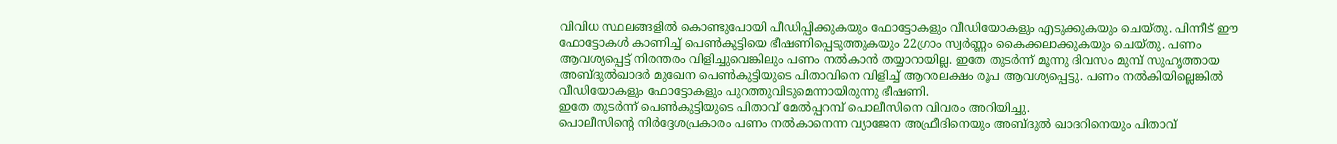വിവിധ സ്ഥലങ്ങളില്‍ കൊണ്ടുപോയി പീഡിപ്പിക്കുകയും ഫോട്ടോകളും വീഡിയോകളും എടുക്കുകയും ചെയ്തു. പിന്നീട് ഈ ഫോട്ടോകള്‍ കാണിച്ച് പെണ്‍കുട്ടിയെ ഭീഷണിപ്പെടുത്തുകയും 22ഗ്രാം സ്വര്‍ണ്ണം കൈക്കലാക്കുകയും ചെയ്തു. പണം ആവശ്യപ്പെട്ട് നിരന്തരം വിളിച്ചുവെങ്കിലും പണം നല്‍കാന്‍ തയ്യാറായില്ല. ഇതേ തുടര്‍ന്ന് മൂന്നു ദിവസം മുമ്പ് സുഹൃത്തായ അബ്ദുല്‍ഖാദര്‍ മുഖേന പെണ്‍കുട്ടിയുടെ പിതാവിനെ വിളിച്ച് ആറരലക്ഷം രൂപ ആവശ്യപ്പെട്ടു. പണം നല്‍കിയില്ലെങ്കില്‍ വീഡിയോകളും ഫോട്ടോകളും പുറത്തുവിടുമെന്നായിരുന്നു ഭീഷണി.
ഇതേ തുടര്‍ന്ന് പെണ്‍കുട്ടിയുടെ പിതാവ് മേല്‍പ്പറമ്പ് പൊലീസിനെ വിവരം അറിയിച്ചു.
പൊലീസിന്റെ നിര്‍ദ്ദേശപ്രകാരം പണം നല്‍കാനെന്ന വ്യാജേന അഫ്രീദിനെയും അബ്ദുല്‍ ഖാദറിനെയും പിതാവ്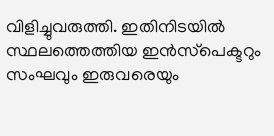വിളിച്ചുവരുത്തി. ഇതിനിടയില്‍ സ്ഥലത്തെത്തിയ ഇന്‍സ്‌പെക്ടറും സംഘവും ഇരുവരെയും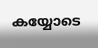കയ്യോടെ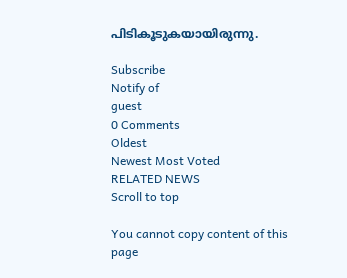പിടികൂടുകയായിരുന്നു.

Subscribe
Notify of
guest
0 Comments
Oldest
Newest Most Voted
RELATED NEWS
Scroll to top

You cannot copy content of this page